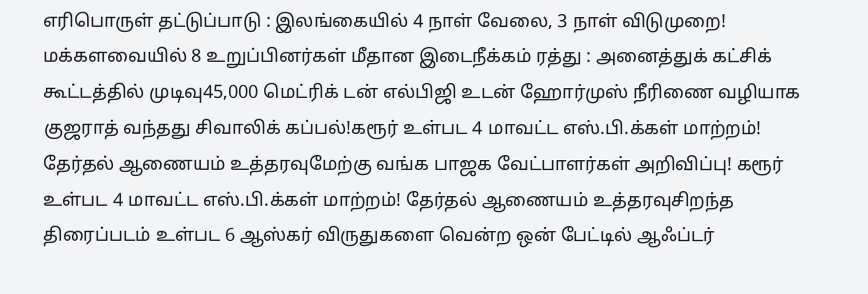எரிபொருள் தட்டுப்பாடு : இலங்கையில் 4 நாள் வேலை, 3 நாள் விடுமுறை! மக்களவையில் 8 உறுப்பினர்கள் மீதான இடைநீக்கம் ரத்து : அனைத்துக் கட்சிக் கூட்டத்தில் முடிவு45,000 மெட்ரிக் டன் எல்பிஜி உடன் ஹோர்முஸ் நீரிணை வழியாக குஜராத் வந்தது சிவாலிக் கப்பல்!கரூர் உள்பட 4 மாவட்ட எஸ்.பி.க்கள் மாற்றம்! தேர்தல் ஆணையம் உத்தரவுமேற்கு வங்க பாஜக வேட்பாளர்கள் அறிவிப்பு! கரூர் உள்பட 4 மாவட்ட எஸ்.பி.க்கள் மாற்றம்! தேர்தல் ஆணையம் உத்தரவுசிறந்த திரைப்படம் உள்பட 6 ஆஸ்கர் விருதுகளை வென்ற ஒன் பேட்டில் ஆஃப்டர்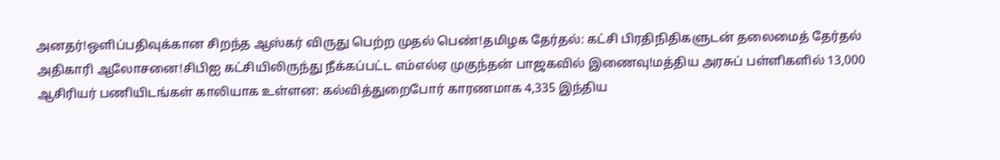அனதர்!ஒளிப்பதிவுக்கான சிறந்த ஆஸ்கர் விருது பெற்ற முதல் பெண்!தமிழக தேர்தல்: கட்சி பிரதிநிதிகளுடன் தலைமைத் தேர்தல் அதிகாரி ஆலோசனை!சிபிஐ கட்சியிலிருந்து நீக்கப்பட்ட எம்எல்ஏ முகுந்தன் பாஜகவில் இணைவு!மத்திய அரசுப் பள்ளிகளில் 13,000 ஆசிரியர் பணியிடங்கள் காலியாக உள்ளன: கல்வித்துறைபோர் காரணமாக 4,335 இந்திய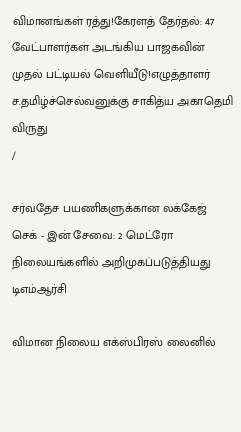விமானங்கள் ரத்து!கேரளத் தேர்தல்: 47 வேட்பாளர்கள் அடங்கிய பாஜகவின் முதல் பட்டியல் வெளியீடு!எழுத்தாளர் ச.தமிழ்ச்செல்வனுக்கு சாகித்ய அகாதெமி விருது
/

சர்வதேச பயணிகளுக்கான லக்கேஜ் செக் - இன் சேவை: 2 மெட்ரோ நிலையங்களில் அறிமுகப்படுத்தியது டிஎம்ஆர்சி

விமான நிலைய எக்ஸ்பிரஸ் லைனில்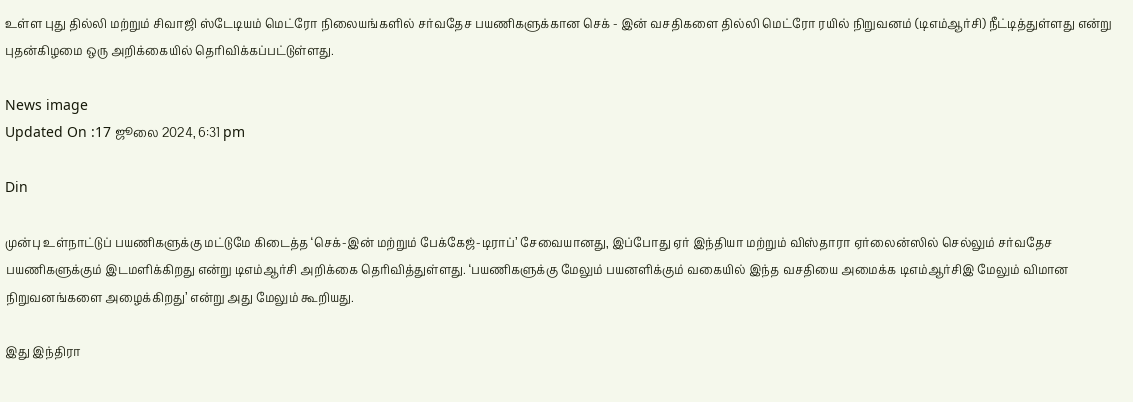உள்ள புது தில்லி மற்றும் சிவாஜி ஸ்டேடியம் மெட்ரோ நிலையங்களில் சர்வதேச பயணிகளுக்கான செக் - இன் வசதிகளை தில்லி மெட்ரோ ரயில் நிறுவனம் (டிஎம்ஆர்சி) நீட்டித்துள்ளது என்று புதன்கிழமை ஒரு அறிக்கையில் தெரிவிக்கப்பட்டுள்ளது.

News image
Updated On :17 ஜூலை 2024, 6:31 pm

Din

முன்பு உள்நாட்டுப் பயணிகளுக்கு மட்டுமே கிடைத்த ‘செக்-இன் மற்றும் பேக்கேஜ்-டிராப்’ சேவையானது, இப்போது ஏர் இந்தியா மற்றும் விஸ்தாரா ஏர்லைன்ஸில் செல்லும் சர்வதேச பயணிகளுக்கும் இடமளிக்கிறது என்று டிஎம்ஆர்சி அறிக்கை தெரிவித்துள்ளது. ‘பயணிகளுக்கு மேலும் பயனளிக்கும் வகையில் இந்த வசதியை அமைக்க டிஎம்ஆர்சிஇ மேலும் விமான நிறுவனங்களை அழைக்கிறது’ என்று அது மேலும் கூறியது.

இது இந்திரா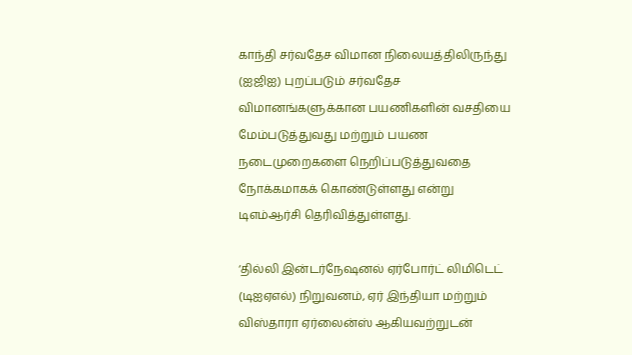காந்தி சர்வதேச விமான நிலையத்திலிருந்து (ஐஜிஐ) புறப்படும் சர்வதேச விமானங்களுக்கான பயணிகளின் வசதியை மேம்படுத்துவது மற்றும் பயண நடைமுறைகளை நெறிப்படுத்துவதை நோக்கமாகக் கொண்டுள்ளது என்று டிஎம்ஆர்சி தெரிவித்துள்ளது.

‘தில்லி இன்டர்நேஷனல் ஏர்போர்ட் லிமிடெட் (டிஐஏஎல்) நிறுவனம், ஏர் இந்தியா மற்றும் விஸ்தாரா ஏர்லைன்ஸ் ஆகியவற்றுடன்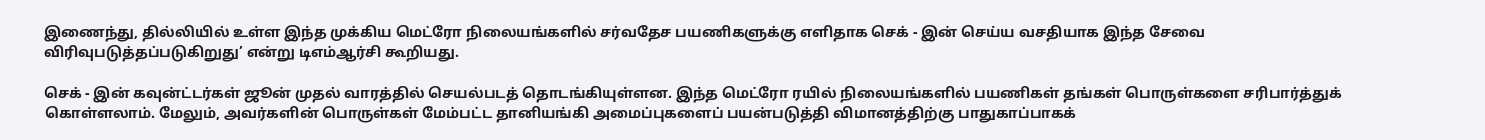இணைந்து, தில்லியில் உள்ள இந்த முக்கிய மெட்ரோ நிலையங்களில் சர்வதேச பயணிகளுக்கு எளிதாக செக் - இன் செய்ய வசதியாக இந்த சேவை விரிவுபடுத்தப்படுகிறுது’ என்று டிஎம்ஆர்சி கூறியது.

செக் - இன் கவுன்ட்டர்கள் ஜூன் முதல் வாரத்தில் செயல்படத் தொடங்கியுள்ளன. இந்த மெட்ரோ ரயில் நிலையங்களில் பயணிகள் தங்கள் பொருள்களை சரிபார்த்துக் கொள்ளலாம். மேலும், அவர்களின் பொருள்கள் மேம்பட்ட தானியங்கி அமைப்புகளைப் பயன்படுத்தி விமானத்திற்கு பாதுகாப்பாகக்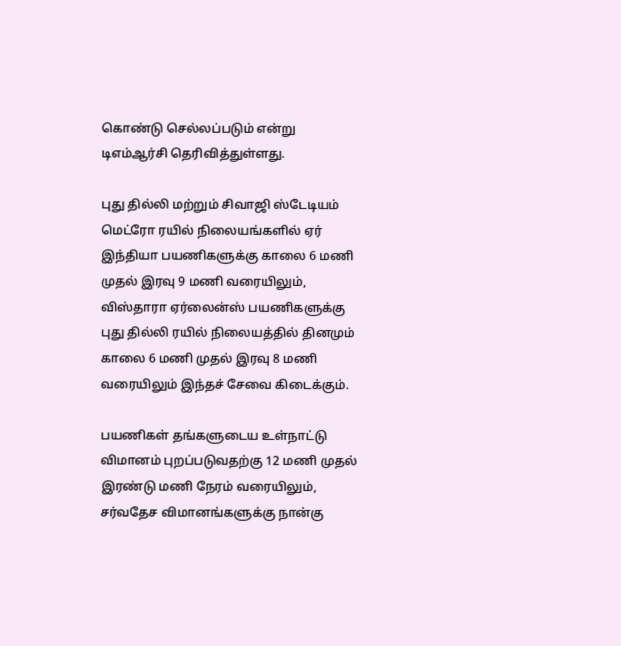கொண்டு செல்லப்படும் என்று டிஎம்ஆர்சி தெரிவித்துள்ளது.

புது தில்லி மற்றும் சிவாஜி ஸ்டேடியம் மெட்ரோ ரயில் நிலையங்களில் ஏர் இந்தியா பயணிகளுக்கு காலை 6 மணி முதல் இரவு 9 மணி வரையிலும், விஸ்தாரா ஏர்லைன்ஸ் பயணிகளுக்கு புது தில்லி ரயில் நிலையத்தில் தினமும் காலை 6 மணி முதல் இரவு 8 மணி வரையிலும் இந்தச் சேவை கிடைக்கும்.

பயணிகள் தங்களுடைய உள்நாட்டு விமானம் புறப்படுவதற்கு 12 மணி முதல் இரண்டு மணி நேரம் வரையிலும், சர்வதேச விமானங்களுக்கு நான்கு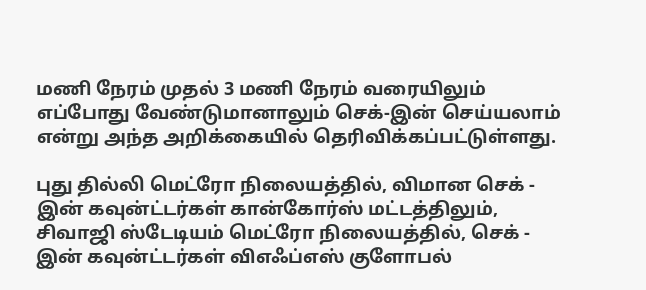மணி நேரம் முதல் 3 மணி நேரம் வரையிலும் எப்போது வேண்டுமானாலும் செக்-இன் செய்யலாம் என்று அந்த அறிக்கையில் தெரிவிக்கப்பட்டுள்ளது.

புது தில்லி மெட்ரோ நிலையத்தில், விமான செக் - இன் கவுன்ட்டர்கள் கான்கோர்ஸ் மட்டத்திலும், சிவாஜி ஸ்டேடியம் மெட்ரோ நிலையத்தில், செக் - இன் கவுன்ட்டர்கள் விஎஃப்எஸ் குளோபல்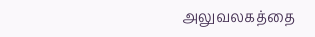அலுவலகத்தை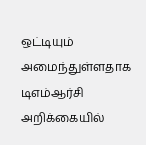ஒட்டியும் அமைந்துள்ளதாக டிஎம்ஆர்சி அறிக்கையில்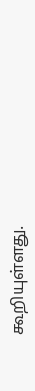கூறியுள்ளது.